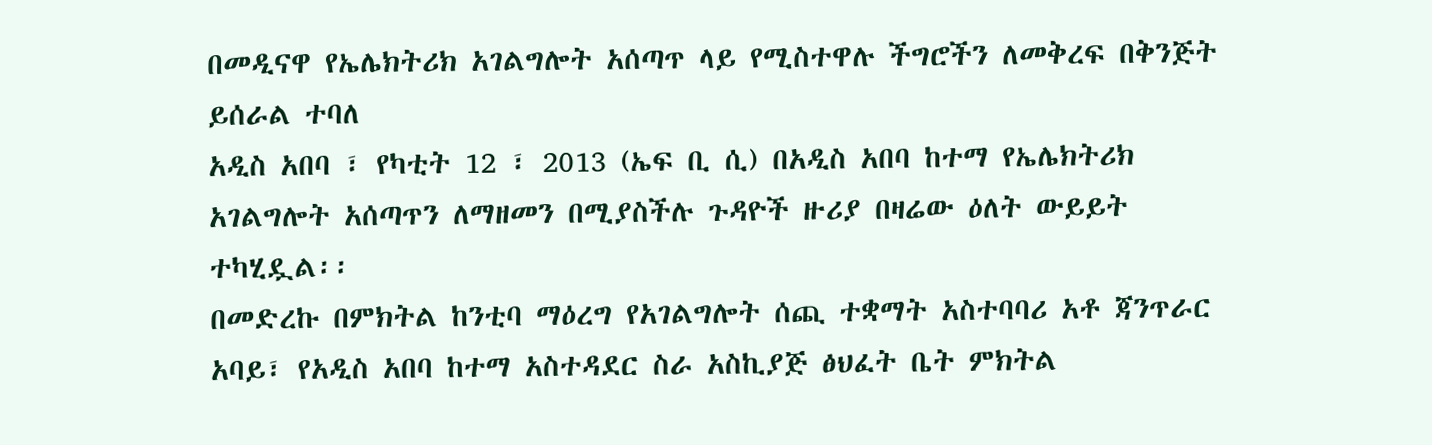በመዲናዋ የኤሌክትሪክ አገልግሎት አሰጣጥ ላይ የሚስተዋሉ ችግሮችን ለመቅረፍ በቅንጅት ይሰራል ተባለ
አዲስ አበባ ፣ የካቲት 12 ፣ 2013 (ኤፍ ቢ ሲ) በአዲስ አበባ ከተማ የኤሌክትሪክ አገልግሎት አሰጣጥን ለማዘመን በሚያስችሉ ጉዳዮች ዙሪያ በዛሬው ዕለት ውይይት ተካሂዷል፡፡
በመድረኩ በምክትል ከንቲባ ማዕረግ የአገልግሎት ሰጪ ተቋማት አስተባባሪ አቶ ጃንጥራር አባይ፣ የአዲስ አበባ ከተማ አስተዳደር ስራ አስኪያጅ ፅህፈት ቤት ምክትል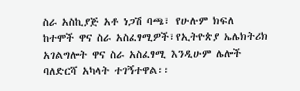ስራ አስኪያጅ አቶ ነጋሽ ባጫ፣ የሁሉም ክፍለ ከተሞች ዋና ስራ አስፈፃሚዎች፣የኢትዮጵያ ኤሌክትሪክ አገልግሎት ዋና ስራ አስፈፃሚ እንዲሁም ሌሎች ባለድርሻ አካላት ተገኝተዋል፡፡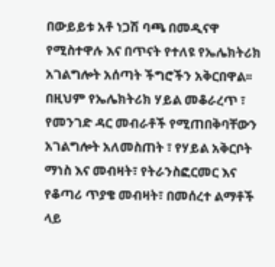በውይይቱ አቶ ነጋሽ ባጫ በመዲናዋ የሚስተዋሉ እና በጥናት የተለዩ የኤሌክትሪክ አገልግሎት አሰጣት ችግሮችን አቅርበዋል፡፡
በዚህም የኤሌክትሪክ ሃይል መቆራረጥ ፣ የመንገድ ዳር መብራቶች የሚጠበቅባቸውን አገልግሎት አለመስጠት ፣ የሃይል አቅርቦት ማነስ እና መብዛት፣ የትራንስፎርመር እና የቆጣሪ ጥያቄ መብዛት፣ በመሰረተ ልማቶች ላይ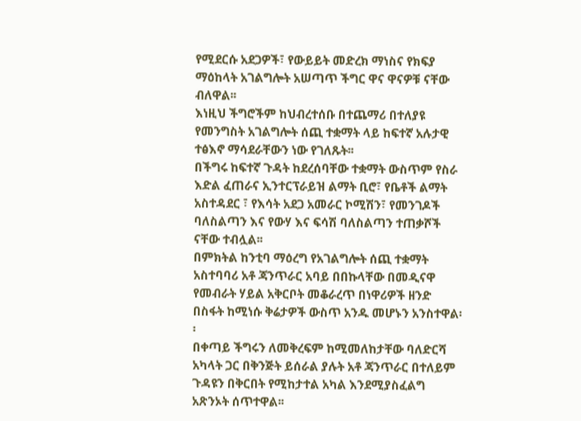የሚደርሱ አደጋዎች፣ የውይይት መድረክ ማነስና የክፍያ ማዕከላት አገልግሎት አሠጣጥ ችግር ዋና ዋናዎቹ ናቸው ብለዋል፡፡
እነዚህ ችግሮችም ከህብረተሰቡ በተጨማሪ በተለያዩ የመንግስት አገልግሎት ሰጪ ተቋማት ላይ ከፍተኛ አሉታዊ ተፅእኖ ማሳደራቸውን ነው የገለጹት፡፡
በችግሩ ከፍተኛ ጉዳት ከደረሰባቸው ተቋማት ውስጥም የስራ እድል ፈጠራና ኢንተርፕራይዝ ልማት ቢሮ፣ የቤቶች ልማት አስተዳደር ፣ የእሳት አደጋ አመራር ኮሚሽን፣ የመንገዶች ባለስልጣን እና የውሃ እና ፍሳሽ ባለስልጣን ተጠቃሾች ናቸው ተብሏል፡፡
በምክትል ከንቲባ ማዕረግ የአገልግሎት ሰጪ ተቋማት አስተባባሪ አቶ ጃንጥራር አባይ በበኩላቸው በመዲናዋ የመብራት ሃይል አቅርቦት መቆራረጥ በነዋሪዎች ዘንድ በስፋት ከሚነሱ ቅሬታዎች ውስጥ አንዱ መሆኑን አንስተዋል፡፡
በቀጣይ ችግሩን ለመቅረፍም ከሚመለከታቸው ባለድርሻ አካላት ጋር በቅንጅት ይሰራል ያሉት አቶ ጃንጥራር በተለይም ጉዳዩን በቅርበት የሚከታተል አካል እንደሚያስፈልግ አጽንኦት ሰጥተዋል፡፡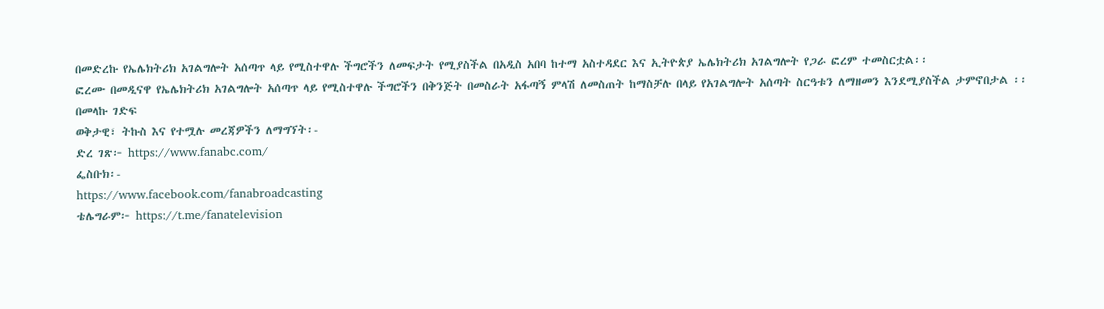በመድረኩ የኤሌክትሪክ አገልግሎት አሰጣጥ ላይ የሚስተዋሉ ችግሮችን ለመፍታት የሚያስችል በአዲስ አበባ ከተማ አስተዳደር እና ኢትዮጵያ ኤሌክትሪክ አገልግሎት የጋራ ፎረም ተመስርቷል፡፡
ፎረሙ በመዲናዋ የኤሌክትሪክ አገልግሎት አሰጣጥ ላይ የሚስተዋሉ ችግሮችን በቅንጅት በመስራት አፋጣኝ ምላሽ ለመስጠት ከማስቻሉ በላይ የአገልግሎት አሰጣት ስርዓቱን ለማዘመን እንደሚያስችል ታምኖበታል ፡፡
በመላኩ ገድፍ
ወቅታዊ፣ ትኩስ እና የተሟሉ መረጃዎችን ለማግኘት፡-
ድረ ገጽ፦ https://www.fanabc.com/
ፌስቡክ፡-
https://www.facebook.com/fanabroadcasting
ቴሌግራም፦ https://t.me/fanatelevision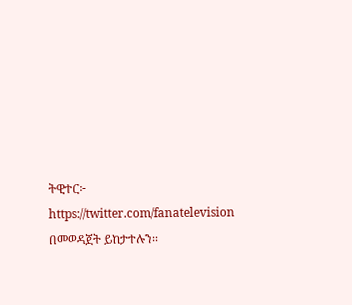ትዊተር፦ https://twitter.com/fanatelevision በመወዳጀት ይከታተሉን፡፡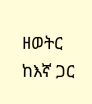ዘወትር ከእኛ ጋር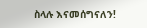ስላሉ እናመሰግናለን!